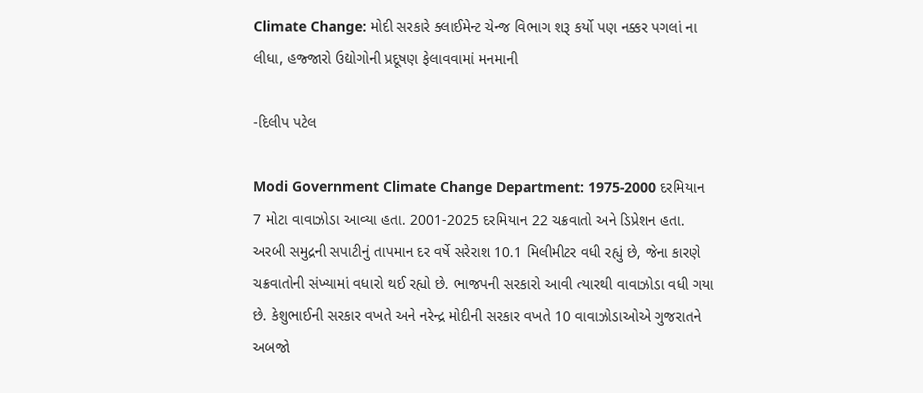Climate Change: મોદી સરકારે ક્લાઈમેન્ટ ચેન્જ વિભાગ શરૂ કર્યો પણ નક્કર પગલાં ના લીધા, હજ્જારો ઉદ્યોગોની પ્રદૂષણ ફેલાવવામાં મનમાની

-દિલીપ પટેલ

Modi Government Climate Change Department: 1975-2000 દરમિયાન 7 મોટા વાવાઝોડા આવ્યા હતા. 2001-2025 દરમિયાન 22 ચક્રવાતો અને ડિપ્રેશન હતા. અરબી સમુદ્રની સપાટીનું તાપમાન દર વર્ષે સરેરાશ 10.1 મિલીમીટર વધી રહ્યું છે, જેના કારણે ચક્રવાતોની સંખ્યામાં વધારો થઈ રહ્યો છે. ભાજપની સરકારો આવી ત્યારથી વાવાઝોડા વધી ગયા છે. કેશુભાઈની સરકાર વખતે અને નરેન્દ્ર મોદીની સરકાર વખતે 10 વાવાઝોડાઓએ ગુજરાતને અબજો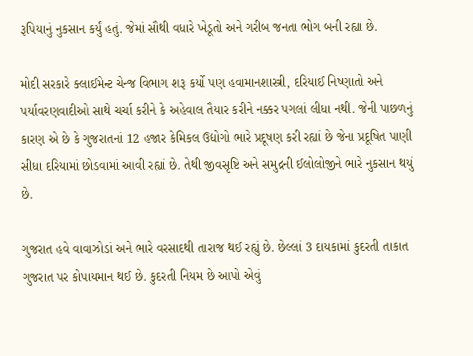રૂપિયાનું નુકસાન કર્યું હતું. જેમાં સૌથી વધારે ખેડૂતો અને ગરીબ જનતા ભોગ બની રહ્યા છે.

મોદી સરકારે ક્લાઈમેન્ટ ચેન્જ વિભાગ શરૂ કર્યો પણ હવામાનશાસ્ત્રી, દરિયાઈ નિષ્ણાતો અને પર્યાવરણવાદીઓ સાથે ચર્ચા કરીને કે અહેવાલ તૈયાર કરીને નક્કર પગલાં લીધા નથી. જેની પાછળનું કારણ એ છે કે ગુજરાતનાં 12 હજાર કેમિકલ ઉદ્યોગો ભારે પ્રદૂષણ કરી રહ્યાં છે જેના પ્રદૂષિત પાણી સીધા દરિયામાં છોડવામાં આવી રહ્યાં છે. તેથી જીવસૃષ્ટિ અને સમુદ્રની ઈલોલોજીને ભારે નુકસાન થયું છે.

ગુજરાત હવે વાવાઝોડાં અને ભારે વરસાદથી તારાજ થઈ રહ્યું છે. છેલ્લાં 3 દાયકામાં કુદરતી તાકાત ગુજરાત પર કોપાયમાન થઈ છે. કુદરતી નિયમ છે આપો એવું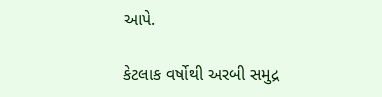આપે.

કેટલાક વર્ષોથી અરબી સમુદ્ર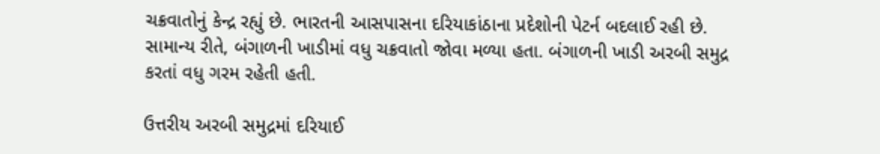ચક્રવાતોનું કેન્દ્ર રહ્યું છે. ભારતની આસપાસના દરિયાકાંઠાના પ્રદેશોની પેટર્ન બદલાઈ રહી છે. સામાન્ય રીતે, બંગાળની ખાડીમાં વધુ ચક્રવાતો જોવા મળ્યા હતા. બંગાળની ખાડી અરબી સમુદ્ર કરતાં વધુ ગરમ રહેતી હતી.

ઉત્તરીય અરબી સમુદ્રમાં દરિયાઈ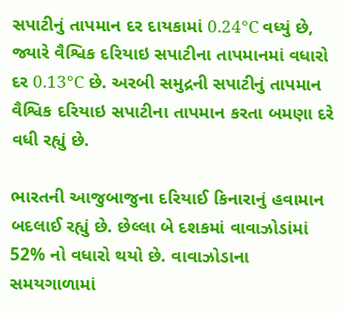સપાટીનું તાપમાન દર દાયકામાં 0.24°C વધ્યું છે, જ્યારે વૈશ્વિક દરિયાઇ સપાટીના તાપમાનમાં વધારો દર 0.13°C છે. અરબી સમુદ્રની સપાટીનું તાપમાન વૈશ્વિક દરિયાઇ સપાટીના તાપમાન કરતા બમણા દરે વધી રહ્યું છે.

ભારતની આજુબાજુના દરિયાઈ કિનારાનું હવામાન બદલાઈ રહ્યું છે. છેલ્લા બે દશકમાં વાવાઝોડાંમાં 52% નો વધારો થયો છે. વાવાઝોડાના સમયગાળામાં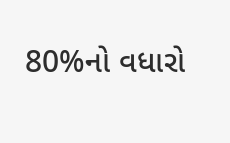80%નો વધારો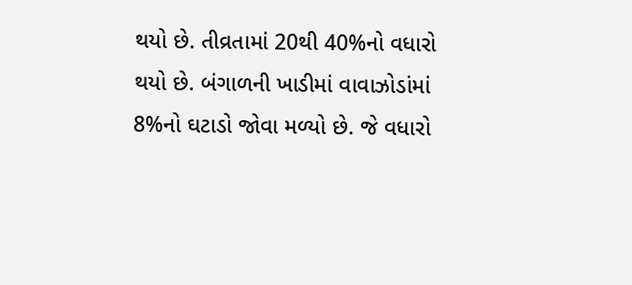થયો છે. તીવ્રતામાં 20થી 40%નો વધારો થયો છે. બંગાળની ખાડીમાં વાવાઝોડાંમાં 8%નો ઘટાડો જોવા મળ્યો છે. જે વધારો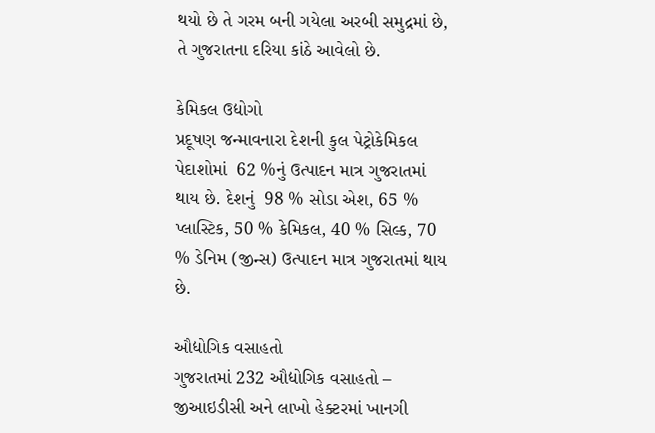થયો છે તે ગરમ બની ગયેલા અરબી સમુદ્રમાં છે, તે ગુજરાતના દરિયા કાંઠે આવેલો છે.

કેમિકલ ઉદ્યોગો
પ્રદૂષણ જન્માવનારા દેશની કુલ પેટ્રોકેમિકલ પેદાશોમાં  62 %નું ઉત્પાદન માત્ર ગુજરાતમાં થાય છે. દેશનું  98 % સોડા એશ, 65 % પ્લાસ્ટિક, 50 % કેમિકલ, 40 % સિલ્ક, 70 % ડેનિમ (જીન્સ) ઉત્પાદન માત્ર ગુજરાતમાં થાય છે.

ઔદ્યોગિક વસાહતો
ગુજરાતમાં 232 ઔદ્યોગિક વસાહતો – જીઆઇડીસી અને લાખો હેક્ટરમાં ખાનગી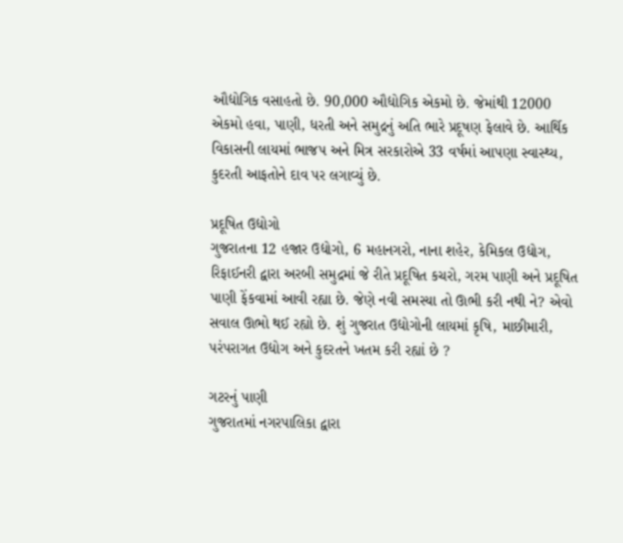ઔદ્યોગિક વસાહતો છે. 90,000 ઔદ્યોગિક એકમો છે. જેમાંથી 12000  એકમો હવા, પાણી, ધરતી અને સમુદ્રનું અતિ ભારે પ્રદૂષણ ફેલાવે છે. આર્થિક વિકાસની લાયમાં ભાજપ અને મિત્ર સરકારોએ 33 વર્ષમાં આપણા સ્વાસ્થ્ય, કુદરતી આફતોને દાવ પર લગાવ્યું છે.

પ્રદૂષિત ઉદ્યોગો
ગુજરાતના 12 હજાર ઉદ્યોગો, 6 મહાનગરો, નાના શહેર, કેમિકલ ઉદ્યોગ, રિફાઈનરી દ્વારા અરબી સમુદ્રમાં જે રીતે પ્રદૂષિત કચરો, ગરમ પાણી અને પ્રદૂષિત પાણી ફેંકવામાં આવી રહ્યા છે. જેણે નવી સમસ્યા તો ઊભી કરી નથી ને? એવો સવાલ ઊભો થઈ રહ્યો છે. શું ગુજરાત ઉદ્યોગોની લાયમાં કૃષિ, માછીમારી, પરંપરાગત ઉદ્યોગ અને કુદરતને ખતમ કરી રહ્યાં છે ?

ગટરનું પાણી
ગુજરાતમાં નગરપાલિકા દ્વારા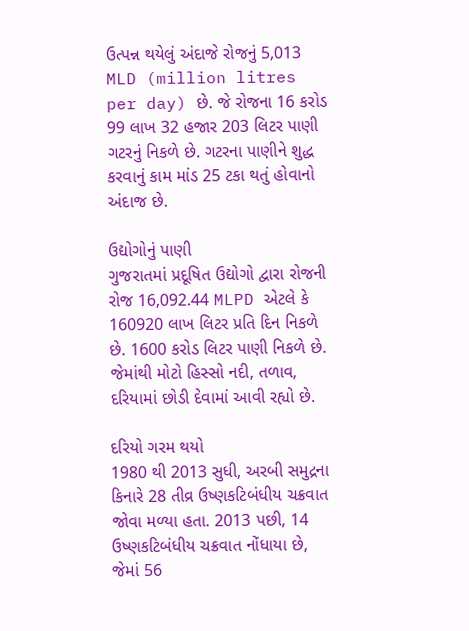ઉત્પન્ન થયેલું અંદાજે રોજનું 5,013 MLD (million litres per day) છે. જે રોજના 16 કરોડ 99 લાખ 32 હજાર 203 લિટર પાણી ગટરનું નિકળે છે. ગટરના પાણીને શુદ્ધ કરવાનું કામ માંડ 25 ટકા થતું હોવાનો અંદાજ છે.

ઉદ્યોગોનું પાણી
ગુજરાતમાં પ્રદૂષિત ઉદ્યોગો દ્વારા રોજની રોજ 16,092.44 MLPD એટલે કે 160920 લાખ લિટર પ્રતિ દિન નિકળે છે. 1600 કરોડ લિટર પાણી નિકળે છે. જેમાંથી મોટો હિસ્સો નદી, તળાવ, દરિયામાં છોડી દેવામાં આવી રહ્યો છે.

દરિયો ગરમ થયો
1980 થી 2013 સુધી, અરબી સમુદ્રના કિનારે 28 તીવ્ર ઉષ્ણકટિબંધીય ચક્રવાત જોવા મળ્યા હતા. 2013 પછી, 14 ઉષ્ણકટિબંધીય ચક્રવાત નોંધાયા છે, જેમાં 56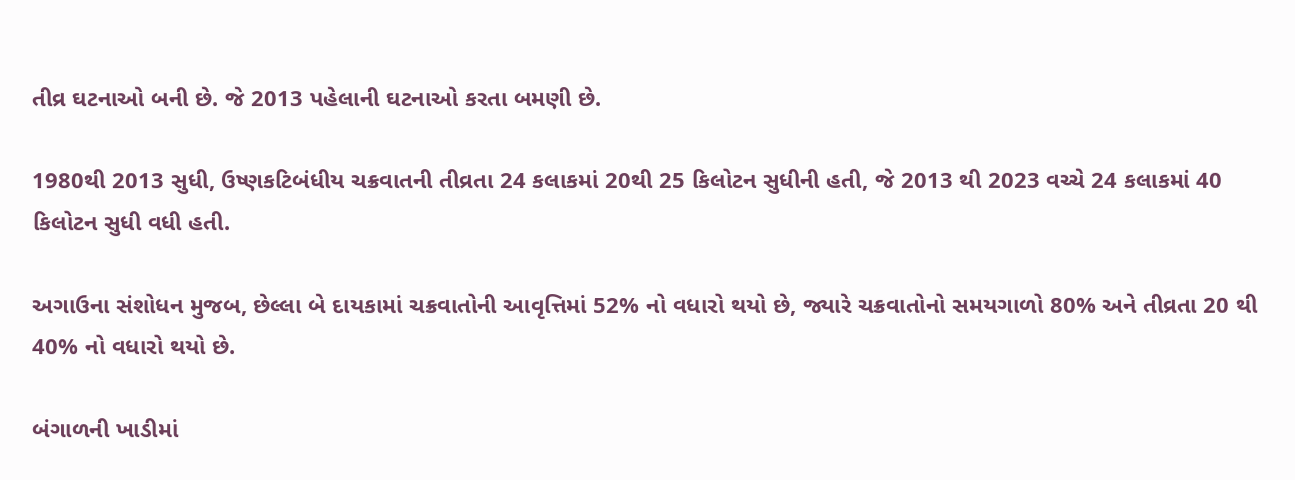તીવ્ર ઘટનાઓ બની છે. જે 2013 પહેલાની ઘટનાઓ કરતા બમણી છે.

1980થી 2013 સુધી, ઉષ્ણકટિબંધીય ચક્રવાતની તીવ્રતા 24 કલાકમાં 20થી 25 કિલોટન સુધીની હતી, જે 2013 થી 2023 વચ્ચે 24 કલાકમાં 40 કિલોટન સુધી વધી હતી.

અગાઉના સંશોધન મુજબ, છેલ્લા બે દાયકામાં ચક્રવાતોની આવૃત્તિમાં 52% નો વધારો થયો છે, જ્યારે ચક્રવાતોનો સમયગાળો 80% અને તીવ્રતા 20 થી 40% નો વધારો થયો છે.

બંગાળની ખાડીમાં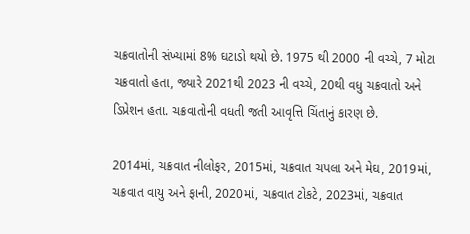ચક્રવાતોની સંખ્યામાં 8% ઘટાડો થયો છે. 1975 થી 2000 ની વચ્ચે, 7 મોટા ચક્રવાતો હતા, જ્યારે 2021થી 2023 ની વચ્ચે, 20થી વધુ ચક્રવાતો અને ડિપ્રેશન હતા. ચક્રવાતોની વધતી જતી આવૃત્તિ ચિંતાનું કારણ છે.

2014માં, ચક્રવાત નીલોફર, 2015માં, ચક્રવાત ચપલા અને મેઘ, 2019માં, ચક્રવાત વાયુ અને ફાની, 2020માં, ચક્રવાત ટોકટે, 2023માં, ચક્રવાત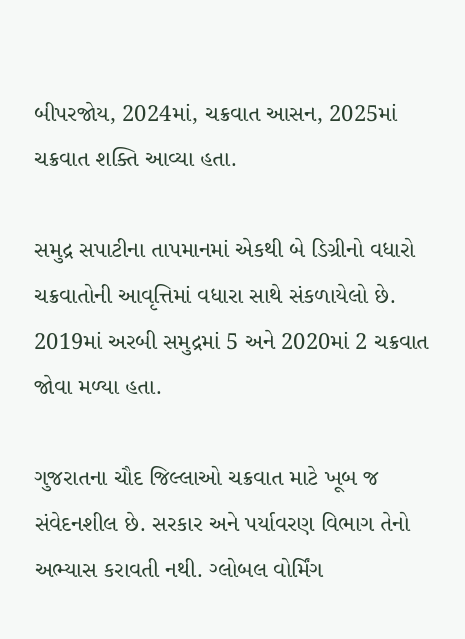બીપરજોય, 2024માં, ચક્રવાત આસન, 2025માં ચક્રવાત શક્તિ આવ્યા હતા.

સમુદ્ર સપાટીના તાપમાનમાં એકથી બે ડિગ્રીનો વધારો ચક્રવાતોની આવૃત્તિમાં વધારા સાથે સંકળાયેલો છે. 2019માં અરબી સમુદ્રમાં 5 અને 2020માં 2 ચક્રવાત જોવા મળ્યા હતા.

ગુજરાતના ચૌદ જિલ્લાઓ ચક્રવાત માટે ખૂબ જ સંવેદનશીલ છે. સરકાર અને પર્યાવરણ વિભાગ તેનો અભ્યાસ કરાવતી નથી. ગ્લોબલ વોર્મિંગ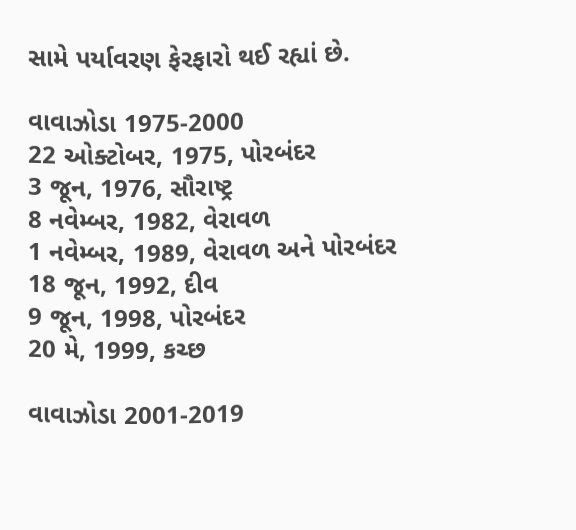સામે પર્યાવરણ ફેરફારો થઈ રહ્યાં છે.

વાવાઝોડા 1975-2000
22 ઓક્ટોબર, 1975, પોરબંદર
3 જૂન, 1976, સૌરાષ્ટ્ર
8 નવેમ્બર, 1982, વેરાવળ
1 નવેમ્બર, 1989, વેરાવળ અને પોરબંદર
18 જૂન, 1992, દીવ
9 જૂન, 1998, પોરબંદર
20 મે, 1999, કચ્છ

વાવાઝોડા 2001-2019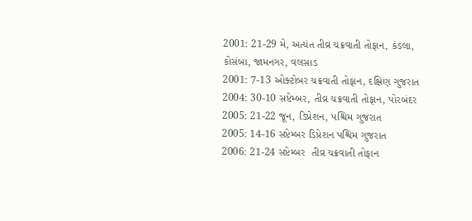2001: 21-29 મે, અત્યંત તીવ્ર ચક્રવાતી તોફાન, કંડલા, કોસંબા, જામનગર, વલસાડ
2001: 7-13 ઓક્ટોબર ચક્રવાતી તોફાન, દક્ષિણ ગુજરાત
2004: 30-10 સપ્ટેમ્બર, તીવ્ર ચક્રવાતી તોફાન, પોરબંદર
2005: 21-22 જૂન, ડિપ્રેશન, પશ્ચિમ ગુજરાત
2005: 14-16 સપ્ટેમ્બર ડિપ્રેશન પશ્ચિમ ગુજરાત
2006: 21-24 સપ્ટેમ્બર  તીવ્ર ચક્રવાતી તોફાન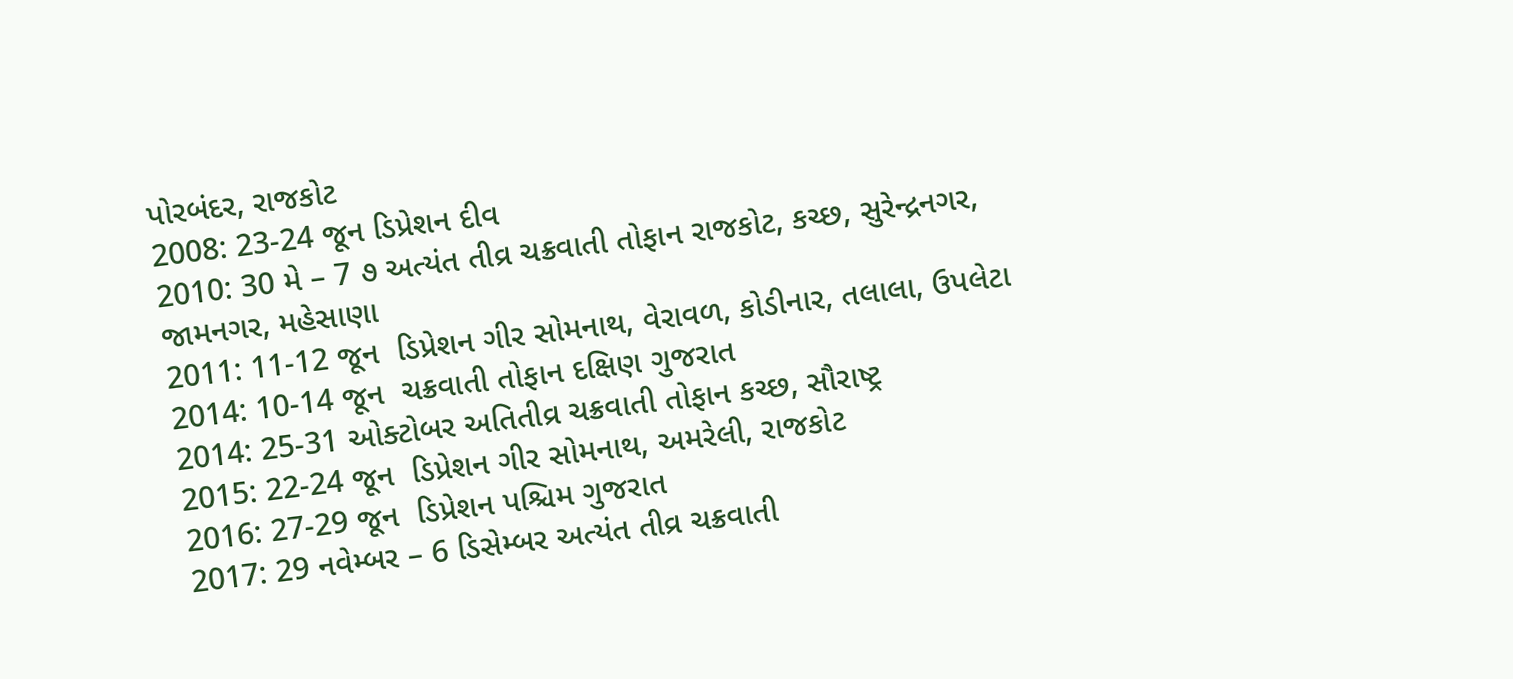પોરબંદર, રાજકોટ
2008: 23-24 જૂન ડિપ્રેશન દીવ
2010: 30 મે – 7 ૭ અત્યંત તીવ્ર ચક્રવાતી તોફાન રાજકોટ, કચ્છ, સુરેન્દ્રનગર, જામનગર, મહેસાણા
2011: 11-12 જૂન  ડિપ્રેશન ગીર સોમનાથ, વેરાવળ, કોડીનાર, તલાલા, ઉપલેટા
2014: 10-14 જૂન  ચક્રવાતી તોફાન દક્ષિણ ગુજરાત
2014: 25-31 ઓક્ટોબર અતિતીવ્ર ચક્રવાતી તોફાન કચ્છ, સૌરાષ્ટ્ર
2015: 22-24 જૂન  ડિપ્રેશન ગીર સોમનાથ, અમરેલી, રાજકોટ
2016: 27-29 જૂન  ડિપ્રેશન પશ્ચિમ ગુજરાત
2017: 29 નવેમ્બર – 6 ડિસેમ્બર અત્યંત તીવ્ર ચક્રવાતી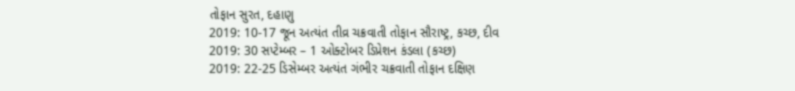તોફાન સુરત, દહાણુ
2019: 10-17 જૂન અત્યંત તીવ્ર ચક્રવાતી તોફાન સૌરાષ્ટ્ર, કચ્છ, દીવ
2019: 30 સપ્ટેમ્બર – 1 ઓક્ટોબર ડિપ્રેશન કંડલા (કચ્છ)
2019: 22-25 ડિસેમ્બર અત્યંત ગંભીર ચક્રવાતી તોફાન દક્ષિણ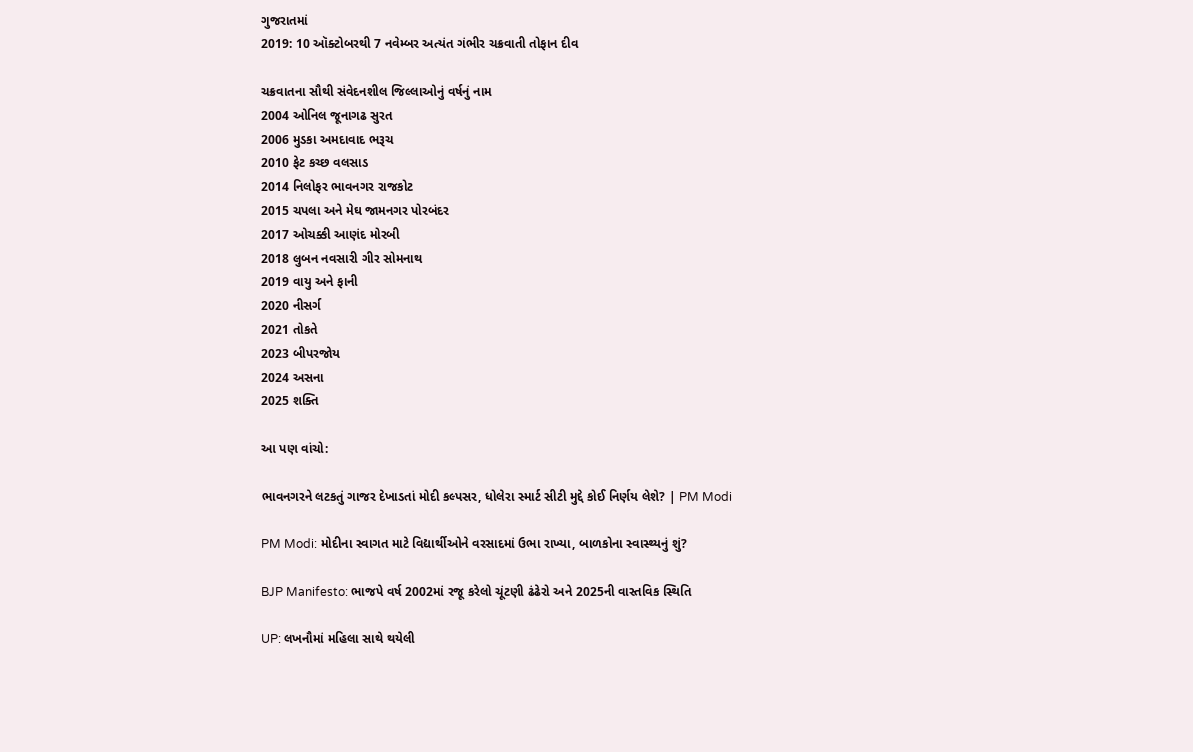ગુજરાતમાં
2019: 10 ઑક્ટોબરથી 7 નવેમ્બર અત્યંત ગંભીર ચક્રવાતી તોફાન દીવ

ચક્રવાતના સૌથી સંવેદનશીલ જિલ્લાઓનું વર્ષનું નામ
2004 ઓનિલ જૂનાગઢ સુરત
2006 મુડકા અમદાવાદ ભરૂચ
2010 ફેટ કચ્છ વલસાડ
2014 નિલોફર ભાવનગર રાજકોટ
2015 ચપલા અને મેઘ જામનગર પોરબંદર
2017 ઓચક્કી આણંદ મોરબી
2018 લુબન નવસારી ગીર સોમનાથ
2019 વાયુ અને ફાની
2020 નીસર્ગ
2021 તોકતે
2023 બીપરજોય
2024 અસના
2025 શક્તિ

આ પણ વાંચો:

ભાવનગરને લટકતું ગાજર દેખાડતાં મોદી કલ્પસર, ધોલેરા સ્માર્ટ સીટી મુદ્દે કોઈ નિર્ણય લેશે? | PM Modi

PM Modi: મોદીના સ્વાગત માટે વિદ્યાર્થીઓને વરસાદમાં ઉભા રાખ્યા, બાળકોના સ્વાસ્થ્યનું શું?

BJP Manifesto: ભાજપે વર્ષ 2002માં રજૂ કરેલો ચૂંટણી ઢંઢેરો અને 2025ની વાસ્તવિક સ્થિતિ

UP: લખનૌમાં મહિલા સાથે થયેલી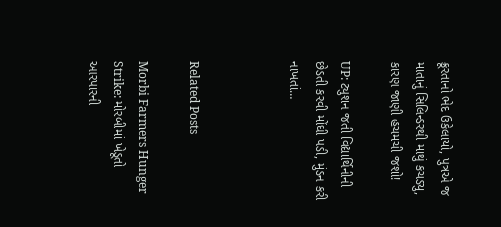ક્રૂરતાનો ભેદ ઉકેલાયો, પુત્રએ જ માતાનું સિલિન્ડરથી માથું કચડ્યુ, કારણ જાણી હચમચી જશો!

UP: ટ્યુશન જતી વિદ્યાર્થિનીની છેડતી કરવી મોંઘી પડી, મુંડન કરી નાખતાં…



Related Posts

Morbi Farmers Hunger Strike: મોરબીમાં ખેડૂતો આરપારની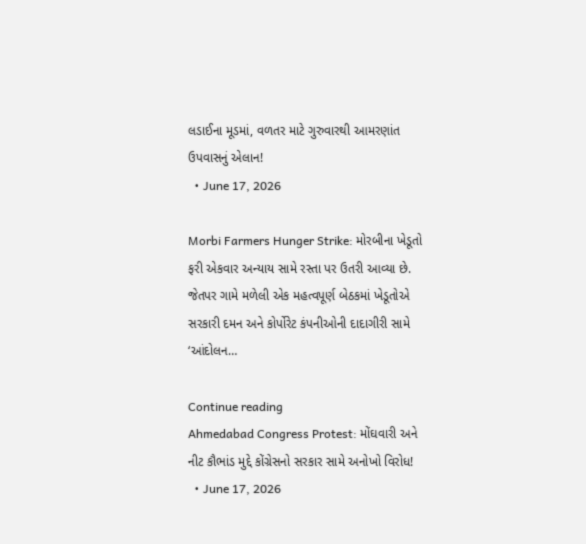લડાઈના મૂડમાં, વળતર માટે ગુરુવારથી આમરણાંત ઉપવાસનું એલાન!
  • June 17, 2026

Morbi Farmers Hunger Strike: મોરબીના ખેડૂતો ફરી એકવાર અન્યાય સામે રસ્તા પર ઉતરી આવ્યા છે. જેતપર ગામે મળેલી એક મહત્વપૂર્ણ બેઠકમાં ખેડૂતોએ સરકારી દમન અને કોર્પોરેટ કંપનીઓની દાદાગીરી સામે ‘આંદોલન…

Continue reading
Ahmedabad Congress Protest: મોંઘવારી અને નીટ કૌભાંડ મુદ્દે કોંગ્રેસનો સરકાર સામે અનોખો વિરોધ!
  • June 17, 2026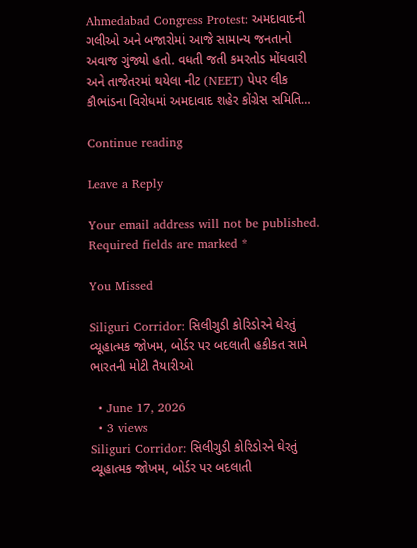Ahmedabad Congress Protest: અમદાવાદની ગલીઓ અને બજારોમાં આજે સામાન્ય જનતાનો અવાજ ગુંજ્યો હતો. વધતી જતી કમરતોડ મોંઘવારી અને તાજેતરમાં થયેલા નીટ (NEET) પેપર લીક કૌભાંડના વિરોધમાં અમદાવાદ શહેર કોંગ્રેસ સમિતિ…

Continue reading

Leave a Reply

Your email address will not be published. Required fields are marked *

You Missed

Siliguri Corridor: સિલીગુડી કોરિડોરને ઘેરતું વ્યૂહાત્મક જોખમ, બોર્ડર પર બદલાતી હકીકત સામે ભારતની મોટી તૈયારીઓ

  • June 17, 2026
  • 3 views
Siliguri Corridor: સિલીગુડી કોરિડોરને ઘેરતું વ્યૂહાત્મક જોખમ, બોર્ડર પર બદલાતી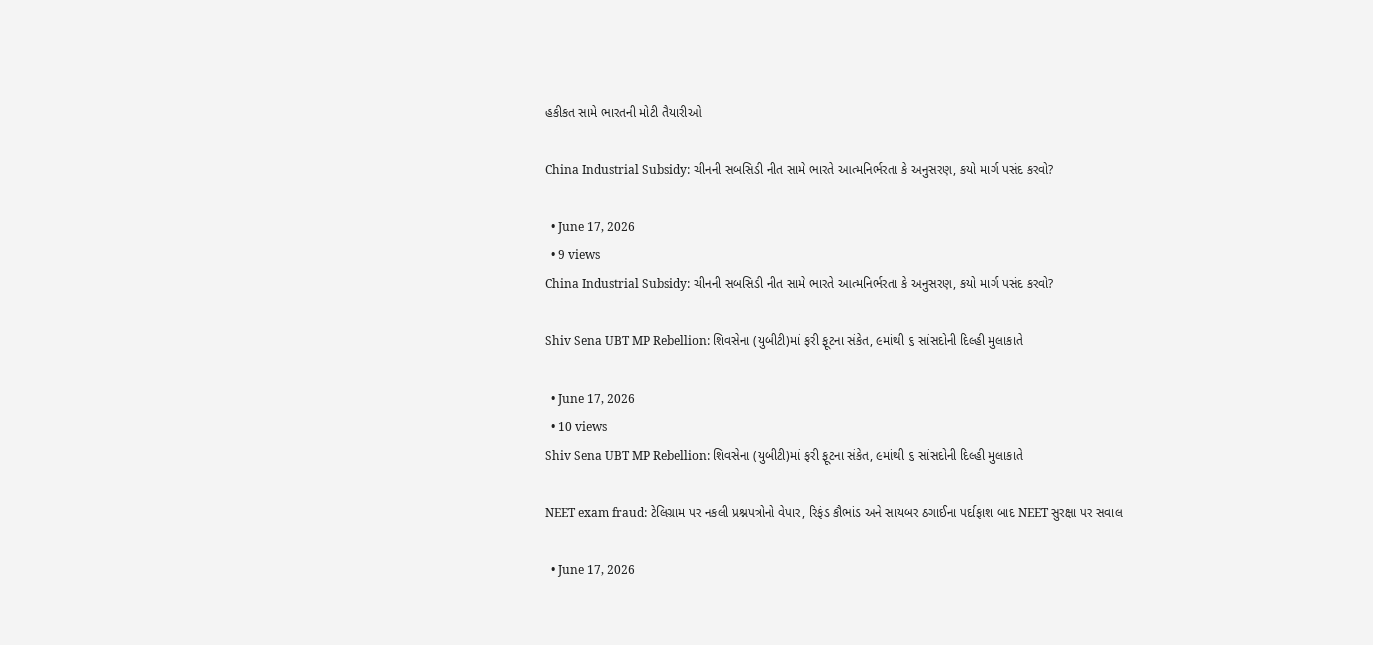હકીકત સામે ભારતની મોટી તૈયારીઓ

China Industrial Subsidy: ચીનની સબસિડી નીત સામે ભારતે આત્મનિર્ભરતા કે અનુસરણ, કયો માર્ગ પસંદ કરવો?

  • June 17, 2026
  • 9 views
China Industrial Subsidy: ચીનની સબસિડી નીત સામે ભારતે આત્મનિર્ભરતા કે અનુસરણ, કયો માર્ગ પસંદ કરવો?

Shiv Sena UBT MP Rebellion: શિવસેના (યુબીટી)માં ફરી ફૂટના સંકેત, ૯માંથી ૬ સાંસદોની દિલ્હી મુલાકાતે

  • June 17, 2026
  • 10 views
Shiv Sena UBT MP Rebellion: શિવસેના (યુબીટી)માં ફરી ફૂટના સંકેત, ૯માંથી ૬ સાંસદોની દિલ્હી મુલાકાતે

NEET exam fraud: ટેલિગ્રામ પર નકલી પ્રશ્નપત્રોનો વેપાર, રિફંડ કૌભાંડ અને સાયબર ઠગાઈના પર્દાફાશ બાદ NEET સુરક્ષા પર સવાલ

  • June 17, 2026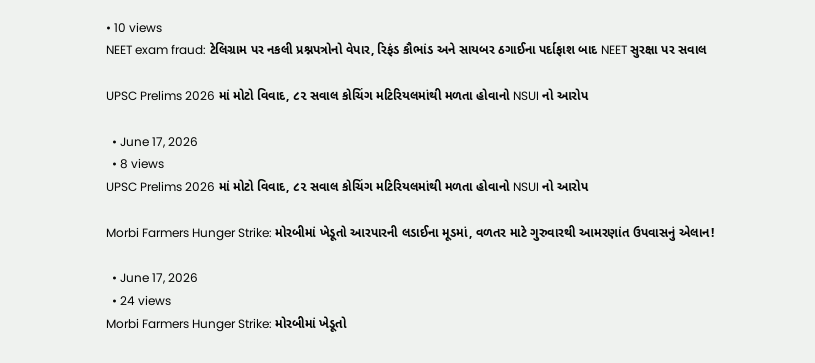• 10 views
NEET exam fraud: ટેલિગ્રામ પર નકલી પ્રશ્નપત્રોનો વેપાર, રિફંડ કૌભાંડ અને સાયબર ઠગાઈના પર્દાફાશ બાદ NEET સુરક્ષા પર સવાલ

UPSC Prelims 2026 માં મોટો વિવાદ, ૮૨ સવાલ કોચિંગ મટિરિયલમાંથી મળતા હોવાનો NSUI નો આરોપ

  • June 17, 2026
  • 8 views
UPSC Prelims 2026 માં મોટો વિવાદ, ૮૨ સવાલ કોચિંગ મટિરિયલમાંથી મળતા હોવાનો NSUI નો આરોપ

Morbi Farmers Hunger Strike: મોરબીમાં ખેડૂતો આરપારની લડાઈના મૂડમાં, વળતર માટે ગુરુવારથી આમરણાંત ઉપવાસનું એલાન!

  • June 17, 2026
  • 24 views
Morbi Farmers Hunger Strike: મોરબીમાં ખેડૂતો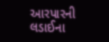આરપારની લડાઈના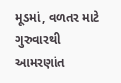મૂડમાં, વળતર માટે ગુરુવારથી આમરણાંત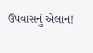ઉપવાસનું એલાન!